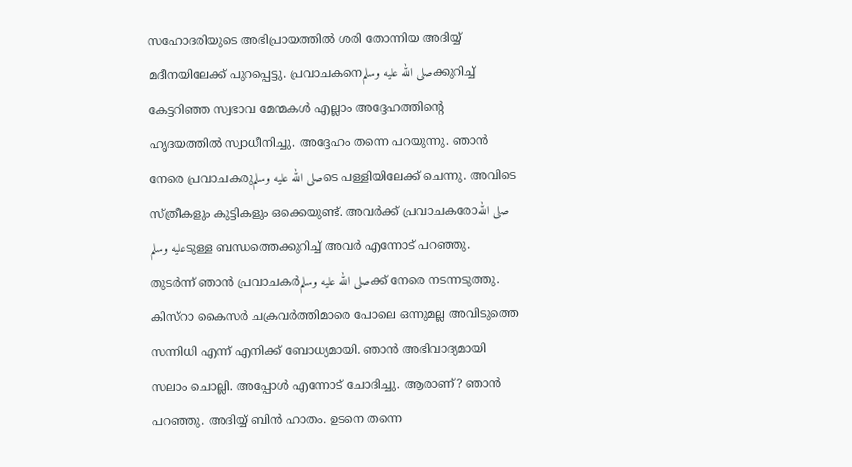സഹോദരിയുടെ അഭിപ്രായത്തിൽ ശരി തോന്നിയ അദിയ്യ് മദീനയിലേക്ക് പുറപ്പെട്ടു. പ്രവാചകനെصلى الله عليه وسلمക്കുറിച്ച് കേട്ടറിഞ്ഞ സ്വഭാവ മേന്മകൾ എല്ലാം അദ്ദേഹത്തിന്റെ ഹൃദയത്തിൽ സ്വാധീനിച്ചു. അദ്ദേഹം തന്നെ പറയുന്നു. ഞാൻ നേരെ പ്രവാചകരുصلى الله عليه وسلمടെ പള്ളിയിലേക്ക് ചെന്നു. അവിടെ സ്ത്രീകളും കുട്ടികളും ഒക്കെയുണ്ട്. അവർക്ക് പ്രവാചകരോصلى الله عليه وسلمടുള്ള ബന്ധത്തെക്കുറിച്ച് അവർ എന്നോട് പറഞ്ഞു. തുടർന്ന് ഞാൻ പ്രവാചകർصلى الله عليه وسلمക്ക് നേരെ നടന്നടുത്തു. കിസ്റാ കൈസർ ചക്രവർത്തിമാരെ പോലെ ഒന്നുമല്ല അവിടുത്തെ സന്നിധി എന്ന് എനിക്ക് ബോധ്യമായി. ഞാൻ അഭിവാദ്യമായി സലാം ചൊല്ലി. അപ്പോൾ എന്നോട് ചോദിച്ചു. ആരാണ്? ഞാൻ പറഞ്ഞു. അദിയ്യ് ബിൻ ഹാതം. ഉടനെ തന്നെ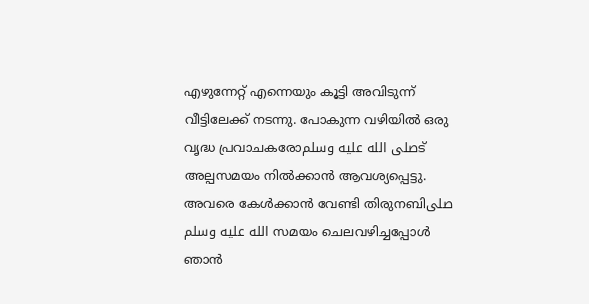എഴുന്നേറ്റ് എന്നെയും കൂട്ടി അവിടുന്ന് വീട്ടിലേക്ക് നടന്നു. പോകുന്ന വഴിയിൽ ഒരു വൃദ്ധ പ്രവാചകരോصلى الله عليه وسلمട് അല്പസമയം നിൽക്കാൻ ആവശ്യപ്പെട്ടു. അവരെ കേൾക്കാൻ വേണ്ടി തിരുനബിصلى الله عليه وسلم സമയം ചെലവഴിച്ചപ്പോൾ ഞാൻ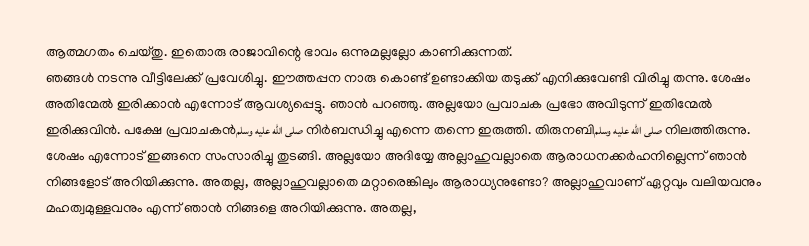ആത്മഗതം ചെയ്തു. ഇതൊരു രാജാവിന്റെ ഭാവം ഒന്നുമല്ലല്ലോ കാണിക്കുന്നത്.
ഞങ്ങൾ നടന്നു വീട്ടിലേക്ക് പ്രവേശിച്ചു. ഈത്തപ്പന നാരു കൊണ്ട് ഉണ്ടാക്കിയ തടുക്ക് എനിക്കുവേണ്ടി വിരിച്ചു തന്നു. ശേഷം അതിന്മേൽ ഇരിക്കാൻ എന്നോട് ആവശ്യപ്പെട്ടു. ഞാൻ പറഞ്ഞു. അല്ലയോ പ്രവാചക പ്രഭോ അവിടുന്ന് ഇതിന്മേൽ ഇരിക്കുവിൻ. പക്ഷേ പ്രവാചകൻصلى الله عليه وسلم നിർബന്ധിച്ചു എന്നെ തന്നെ ഇരുത്തി. തിരുനബിصلى الله عليه وسلم നിലത്തിരുന്നു. ശേഷം എന്നോട് ഇങ്ങനെ സംസാരിച്ചു തുടങ്ങി. അല്ലയോ അദിയ്യേ അല്ലാഹുവല്ലാതെ ആരാധനക്കർഹനില്ലെന്ന് ഞാൻ നിങ്ങളോട് അറിയിക്കുന്നു. അതല്ല, അല്ലാഹുവല്ലാതെ മറ്റാരെങ്കിലും ആരാധ്യനുണ്ടോ? അല്ലാഹുവാണ് ഏറ്റവും വലിയവനും മഹത്വമുള്ളവനും എന്ന് ഞാൻ നിങ്ങളെ അറിയിക്കുന്നു. അതല്ല,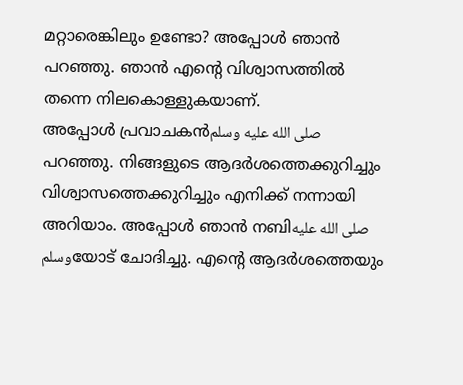മറ്റാരെങ്കിലും ഉണ്ടോ? അപ്പോൾ ഞാൻ പറഞ്ഞു. ഞാൻ എന്റെ വിശ്വാസത്തിൽ തന്നെ നിലകൊള്ളുകയാണ്.
അപ്പോൾ പ്രവാചകൻصلى الله عليه وسلم പറഞ്ഞു. നിങ്ങളുടെ ആദർശത്തെക്കുറിച്ചും വിശ്വാസത്തെക്കുറിച്ചും എനിക്ക് നന്നായി അറിയാം. അപ്പോൾ ഞാൻ നബിصلى الله عليه وسلمയോട് ചോദിച്ചു. എന്റെ ആദർശത്തെയും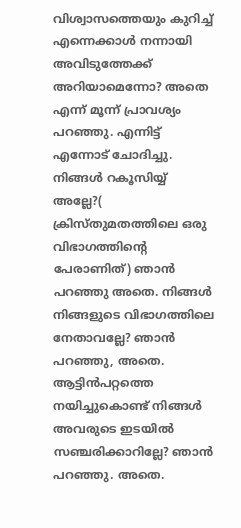വിശ്വാസത്തെയും കുറിച്ച് എന്നെക്കാൾ നന്നായി അവിടുത്തേക്ക് അറിയാമെന്നോ? അതെ എന്ന് മൂന്ന് പ്രാവശ്യം പറഞ്ഞു. എന്നിട്ട് എന്നോട് ചോദിച്ചു. നിങ്ങൾ റകൂസിയ്യ് അല്ലേ?( ക്രിസ്തുമതത്തിലെ ഒരു വിഭാഗത്തിന്റെ പേരാണിത്) ഞാൻ പറഞ്ഞു അതെ. നിങ്ങൾ നിങ്ങളുടെ വിഭാഗത്തിലെ നേതാവല്ലേ? ഞാൻ പറഞ്ഞു, അതെ. ആട്ടിൻപറ്റത്തെ നയിച്ചുകൊണ്ട് നിങ്ങൾ അവരുടെ ഇടയിൽ സഞ്ചരിക്കാറില്ലേ? ഞാൻ പറഞ്ഞു. അതെ.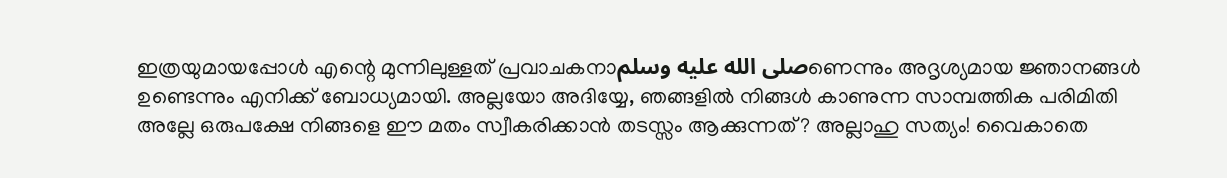ഇത്രയുമായപ്പോൾ എന്റെ മുന്നിലുള്ളത് പ്രവാചകനാصلى الله عليه وسلمണെന്നും അദൃശ്യമായ ജ്ഞാനങ്ങൾ ഉണ്ടെന്നും എനിക്ക് ബോധ്യമായി. അല്ലയോ അദിയ്യേ, ഞങ്ങളിൽ നിങ്ങൾ കാണുന്ന സാമ്പത്തിക പരിമിതി അല്ലേ ഒരുപക്ഷേ നിങ്ങളെ ഈ മതം സ്വീകരിക്കാൻ തടസ്സം ആക്കുന്നത്? അല്ലാഹു സത്യം! വൈകാതെ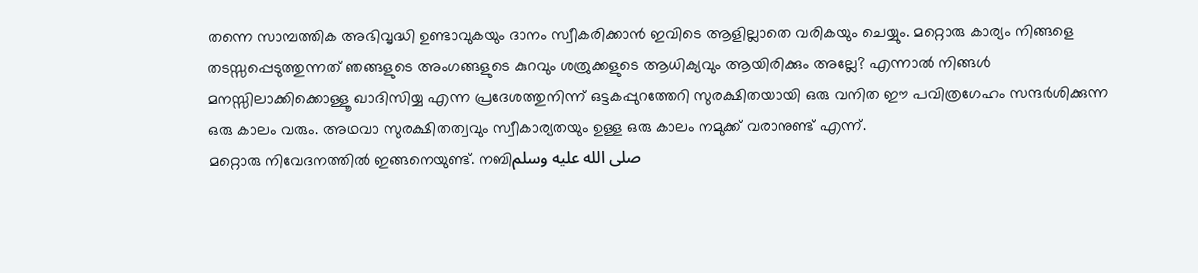തന്നെ സാമ്പത്തിക അഭിവൃദ്ധി ഉണ്ടാവുകയും ദാനം സ്വീകരിക്കാൻ ഇവിടെ ആളില്ലാതെ വരികയും ചെയ്യും. മറ്റൊരു കാര്യം നിങ്ങളെ തടസ്സപ്പെടുത്തുന്നത് ഞങ്ങളുടെ അംഗങ്ങളുടെ കുറവും ശത്രുക്കളുടെ ആധിക്യവും ആയിരിക്കും അല്ലേ? എന്നാൽ നിങ്ങൾ മനസ്സിലാക്കിക്കൊള്ളൂ ഖാദിസിയ്യ എന്ന പ്രദേശത്തുനിന്ന് ഒട്ടകപ്പുറത്തേറി സുരക്ഷിതയായി ഒരു വനിത ഈ പവിത്രഗേഹം സന്ദർശിക്കുന്ന ഒരു കാലം വരും. അഥവാ സുരക്ഷിതത്വവും സ്വീകാര്യതയും ഉള്ള ഒരു കാലം നമുക്ക് വരാനുണ്ട് എന്ന്.
മറ്റൊരു നിവേദനത്തിൽ ഇങ്ങനെയുണ്ട്. നബിصلى الله عليه وسلم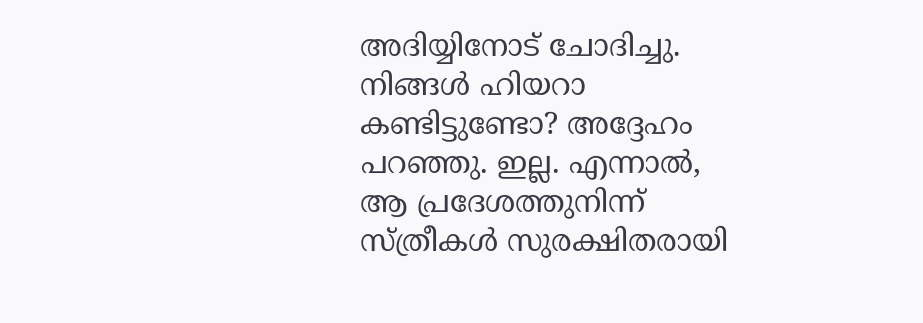അദിയ്യിനോട് ചോദിച്ചു. നിങ്ങൾ ഹിയറാ കണ്ടിട്ടുണ്ടോ? അദ്ദേഹം പറഞ്ഞു. ഇല്ല. എന്നാൽ, ആ പ്രദേശത്തുനിന്ന് സ്ത്രീകൾ സുരക്ഷിതരായി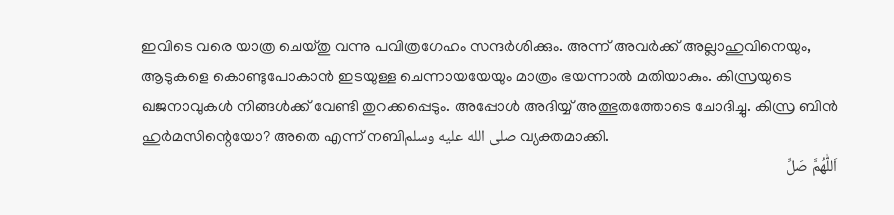ഇവിടെ വരെ യാത്ര ചെയ്തു വന്നു പവിത്രഗേഹം സന്ദർശിക്കും. അന്ന് അവർക്ക് അല്ലാഹുവിനെയും, ആടുകളെ കൊണ്ടുപോകാൻ ഇടയുള്ള ചെന്നായയേയും മാത്രം ഭയന്നാൽ മതിയാകും. കിസ്രയുടെ ഖജനാവുകൾ നിങ്ങൾക്ക് വേണ്ടി തുറക്കപ്പെടും. അപ്പോൾ അദിയ്യ് അത്ഭുതത്തോടെ ചോദിച്ചു. കിസ്ര ബിൻ ഹുർമസിന്റെയോ? അതെ എന്ന് നബിصلى الله عليه وسلم വ്യക്തമാക്കി.
اَللّٰهُمَّ صَلِّ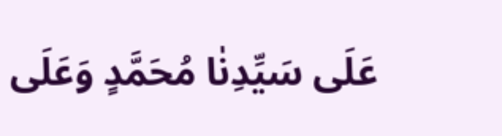عَلَى سَيِّدِنٰا مُحَمَّدٍ وَعَلَى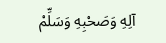آلِهِ وَصَحْبِهِ وَسَلِّمْ